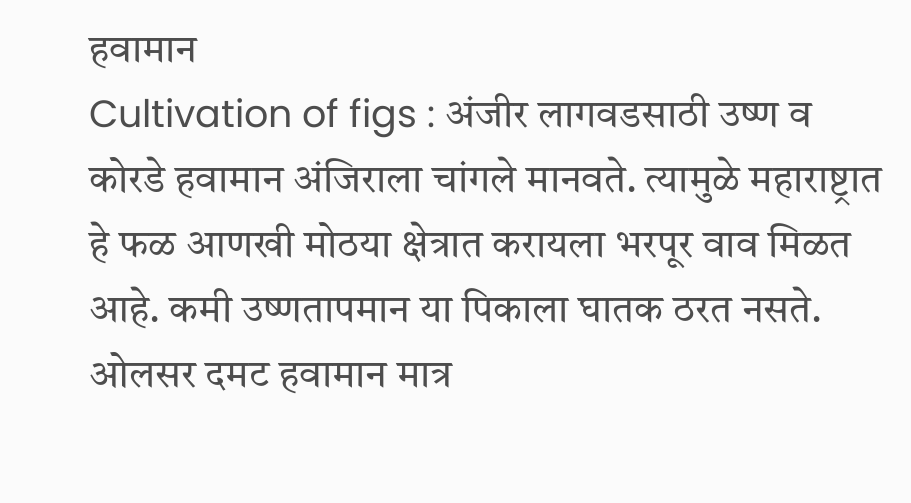हवामान
Cultivation of figs : अंजीर लागवडसाठी उष्ण व कोरडे हवामान अंजिराला चांगले मानवते. त्यामुळे महाराष्ट्रात हे फळ आणखी मोठया क्षेत्रात करायला भरपूर वाव मिळत आहे. कमी उष्णतापमान या पिकाला घातक ठरत नसते. ओलसर दमट हवामान मात्र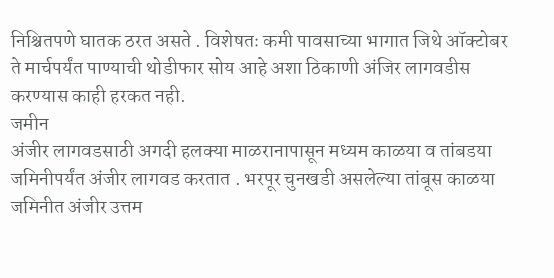निश्चितपणे घातक ठरत असते . विशेषतः कमी पावसाच्या भागात जिथे ऑक्टोबर ते मार्चपर्यंत पाण्याची थोडीफार सोय आहे अशा ठिकाणी अंजिर लागवडीस करण्यास काही हरकत नही.
जमीन
अंजीर लागवडसाठी अगदी हलक्या माळरानापासून मध्यम काळया व तांबडया जमिनीपर्यंत अंजीर लागवड करतात . भरपूर चुनखडी असलेल्या तांबूस काळया जमिनीत अंजीर उत्तम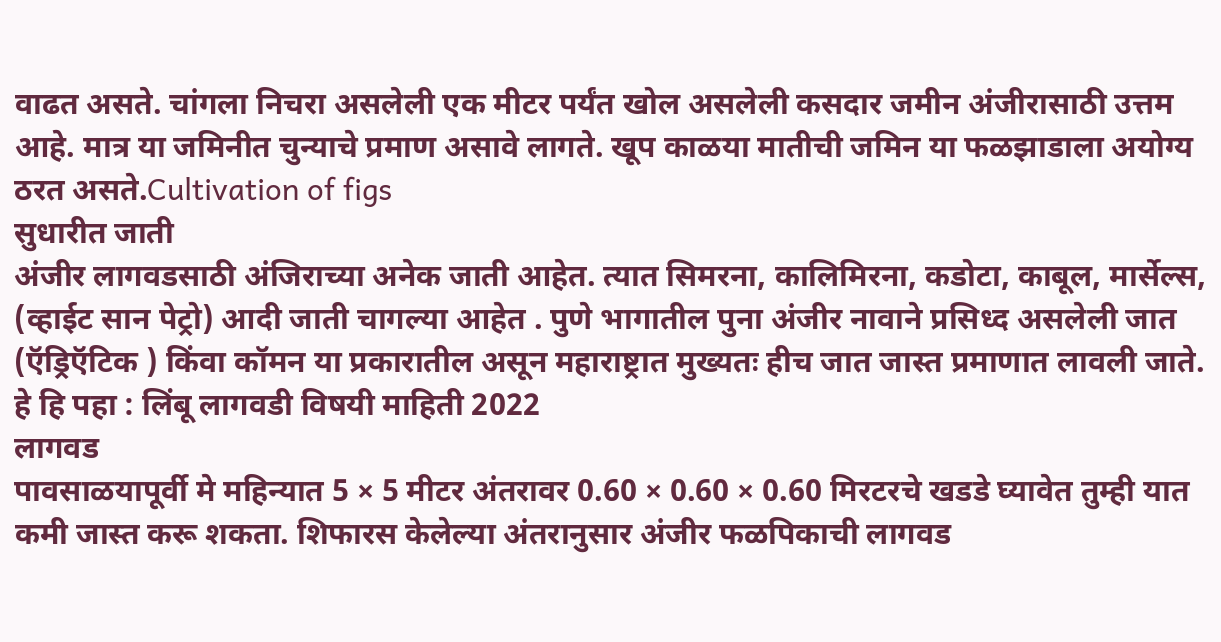वाढत असते. चांगला निचरा असलेली एक मीटर पर्यंत खोल असलेली कसदार जमीन अंजीरासाठी उत्तम आहे. मात्र या जमिनीत चुन्याचे प्रमाण असावे लागते. खूप काळया मातीची जमिन या फळझाडाला अयोग्य ठरत असते.Cultivation of figs
सुधारीत जाती
अंजीर लागवडसाठी अंजिराच्या अनेक जाती आहेत. त्यात सिमरना, कालिमिरना, कडोटा, काबूल, मार्सेल्स, (व्हाईट सान पेट्रो) आदी जाती चागल्या आहेत . पुणे भागातील पुना अंजीर नावाने प्रसिध्द असलेली जात (ऍड्रिऍटिक ) किंवा कॉमन या प्रकारातील असून महाराष्ट्रात मुख्यतः हीच जात जास्त प्रमाणात लावली जाते.
हे हि पहा : लिंबू लागवडी विषयी माहिती 2022
लागवड
पावसाळयापूर्वी मे महिन्यात 5 × 5 मीटर अंतरावर 0.60 × 0.60 × 0.60 मिरटरचे खडडे घ्यावेत तुम्ही यात कमी जास्त करू शकता. शिफारस केलेल्या अंतरानुसार अंजीर फळपिकाची लागवड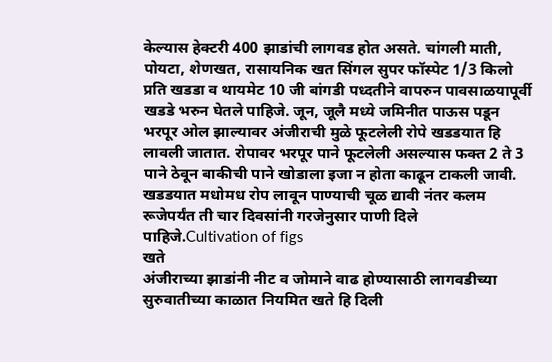केल्यास हेक्टरी 400 झाडांची लागवड होत असते. चांगली माती, पोयटा, शेणखत, रासायनिक खत सिंगल सुपर फॉस्पेट 1/3 किलो प्रति खडडा व थायमेट 10 जी बांगडी पध्दतीने वापरुन पावसाळयापूर्वी खडडे भरुन घेतले पाहिजे. जून, जूलै मध्ये जमिनीत पाऊस पडून भरपूर ओल झाल्यावर अंजीराची मुळे फूटलेली रोपे खडडयात हि लावली जातात. रोपावर भरपूर पाने फूटलेली असल्यास फक्त 2 ते 3 पाने ठेवून बाकीची पाने खोडाला इजा न होता काढून टाकली जावी. खडडयात मधोमध रोप लावून पाण्याची चूळ द्यावी नंतर कलम रूजेपर्यंत ती चार दिवसांनी गरजेनुसार पाणी दिले पाहिजे.Cultivation of figs
खते
अंजीराच्या झाडांनी नीट व जोमाने वाढ होण्यासाठी लागवडीच्या सुरुवातीच्या काळात नियमित खते हि दिली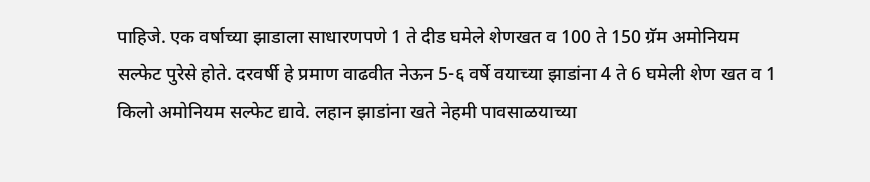पाहिजे. एक वर्षाच्या झाडाला साधारणपणे 1 ते दीड घमेले शेणखत व 100 ते 150 ग्रॅम अमोनियम सल्फेट पुरेसे होते. दरवर्षी हे प्रमाण वाढवीत नेऊन 5-६ वर्षे वयाच्या झाडांना 4 ते 6 घमेली शेण खत व 1 किलो अमोनियम सल्फेट द्यावे. लहान झाडांना खते नेहमी पावसाळयाच्या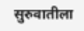सुरुवातीला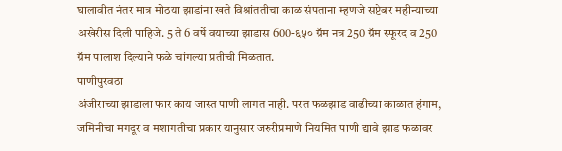घालावीत नंतर मात्र मोठया झाडांना खते विश्रांततीचा काळ संपताना म्हणजे सप्टेबर महीन्याच्या अखेरीस दिली पाहिजे. 5 ते 6 वर्षे वयाच्या झाडास 600-६५० ग्रॅम नत्र 250 ग्रॅम स्फूरद व 250 ग्रॅम पालाश दिल्याने फळे चांगल्या प्रतीची मिळतात.
पाणीपुरवठा
अंजीराच्या झाडाला फार काय जास्त पाणी लागत नाही. परत फळझाड वाढीच्या काळात हंगाम, जमिनीचा मगदूर व मशागतीचा प्रकार यानुसार जरुरीप्रमाणे नियमित पाणी द्यावे झाड फळावर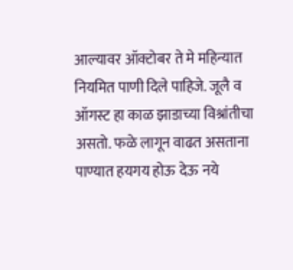आल्यावर ऑक्टोबर ते मे महिन्यात नियमित पाणी दिले पाहिजे. जूलै व ऑगस्ट हा काळ झाडाच्या विश्रांतीचा असतो. फळे लागून वाढत असताना पाण्यात हयगय होऊ देऊ नये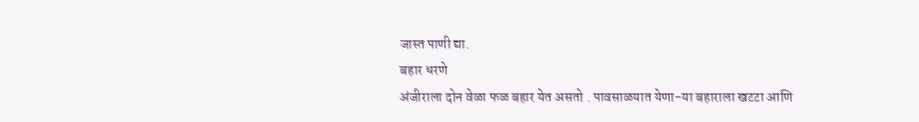जास्त पाणी द्या.
बहार धरणे
अंजीराला दोन वेळा फळ बहार येत असतो . पावसाळयात येणा-या बहाराला खटटा आणि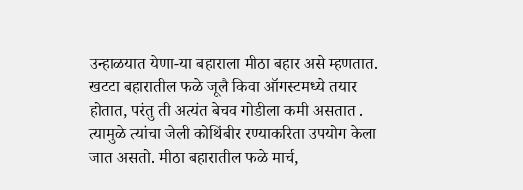उन्हाळयात येणा-या बहाराला मीठा बहार असे म्हणतात. खटटा बहारातील फळे जूलै किवा ऑगस्टमध्ये तयार होतात, परंतु ती अत्यंत बेचव गोडीला कमी असतात . त्यामुळे त्यांचा जेली कोथिंबीर रण्याकरिता उपयोग केला जात असतो. मीठा बहारातील फळे मार्च,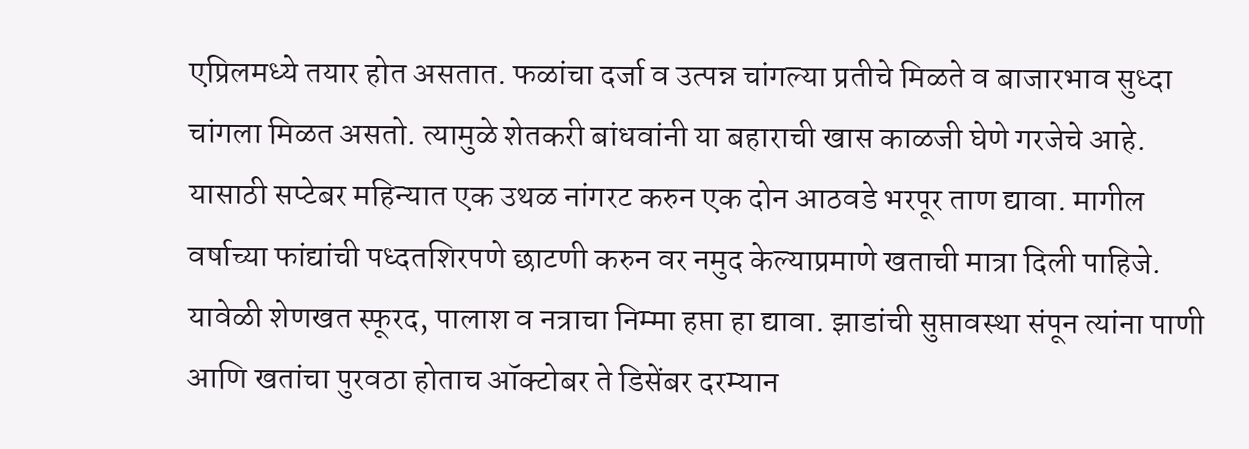एप्रिलमध्ये तयार होत असतात. फळांचा दर्जा व उत्पन्न चांगल्या प्रतीचे मिळते व बाजारभाव सुध्दा चांगला मिळत असतो. त्यामुळे शेतकरी बांधवांनी या बहाराची खास काळजी घेणे गरजेचे आहे. यासाठी सप्टेबर महिन्यात एक उथळ नांगरट करुन एक दोन आठवडे भरपूर ताण द्यावा. मागील वर्षाच्या फांद्यांची पध्दतशिरपणे छाटणी करुन वर नमुद केल्याप्रमाणे खताची मात्रा दिली पाहिजे. यावेळी शेणखत स्फूरद, पालाश व नत्राचा निम्मा हप्ता हा द्यावा. झाडांची सुप्तावस्था संपून त्यांना पाणी आणि खतांचा पुरवठा होताच ऑक्टोबर ते डिसेंबर दरम्यान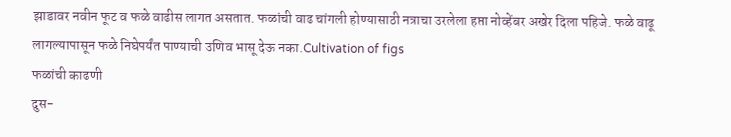झाडावर नवीन फूट व फळे वाढीस लागत असतात. फळांची वाढ चांगली होण्यासाठी नत्राचा उरलेला हप्ता नोव्हेंबर अखेर दिला पहिजे. फळे वाढू लागल्यापासून फळे निघेपर्यंत पाण्याची उणिव भासू देऊ नका.Cultivation of figs
फळांची काढणी
दुस-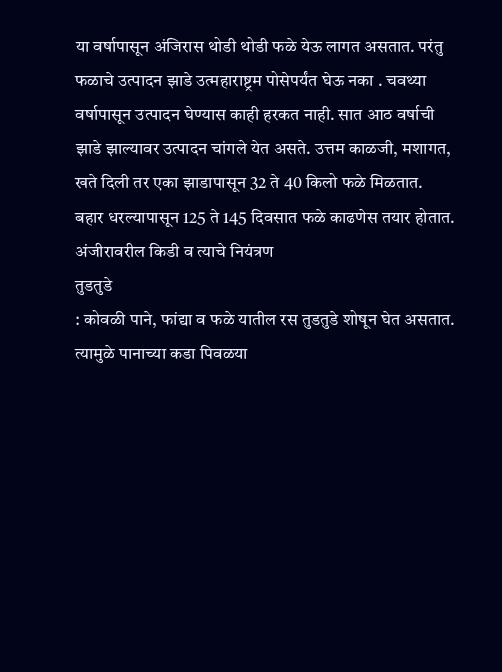या वर्षापासून अंजिरास थोडी थोडी फळे येऊ लागत असतात. परंतु फळाचे उत्पादन झाडे उत्महाराष्ट्रम पोसेपर्यंत घेऊ नका . चवथ्या वर्षापासून उत्पादन घेण्यास काही हरकत नाही. सात आठ वर्षाची झाडे झाल्यावर उत्पादन चांगले येत असते. उत्तम काळजी, मशागत, खते दिली तर एका झाडापासून 32 ते 40 किलो फळे मिळतात.
बहार धरल्यापासून 125 ते 145 दिवसात फळे काढणेस तयार होतात.
अंजीरावरील किडी व त्याचे नियंत्रण
तुडतुडे
: कोवळी पाने, फांद्या व फळे यातील रस तुडतुडे शोषून घेत असतात. त्यामुळे पानाच्या कडा पिवळया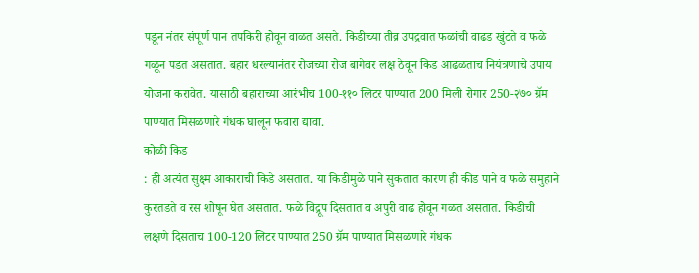पडून नंतर संपूर्ण पान तपकिरी होवून वाळत असते. किडीच्या तीव्र उपद्रवात फळांची वाढड खुंटते व फळे गळून पडत असतात. बहार धरल्यानंतर रोजच्या रोज बागेवर लक्ष ठेवून किड आढळताच नियंत्रणाचे उपाय योजना करावेत. यासाठी बहाराच्या आरंभीच 100-११० लिटर पाण्यात 200 मिली रोगार 250-२७० ग्रॅम पाण्यात मिसळणारे गंधक घालून फवारा द्यावा.
कोळी किड
: ही अत्यंत सुक्ष्म आकाराची किडे असतात. या किडीमुळे पाने सुकतात कारण ही कीड पाने व फळे समुहाने कुरतडते व रस शोषून घेत असतात. फळे विद्रूप दिसतात व अपुरी वाढ होवून गळत असतात. किडीची लक्षणे दिसताच 100-120 लिटर पाण्यात 250 ग्रॅम पाण्यात मिसळणारे गंधक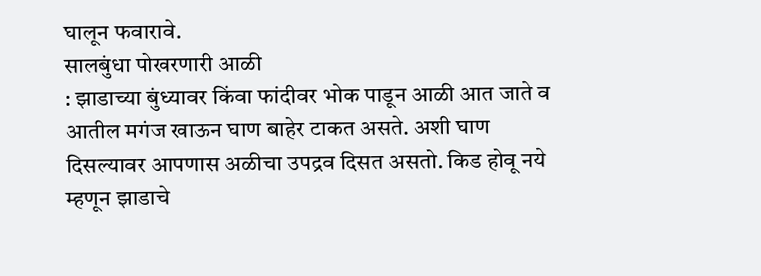घालून फवारावे.
सालबुंधा पोखरणारी आळी
: झाडाच्या बुंध्यावर किंवा फांदीवर भोक पाडून आळी आत जाते व आतील मगंज खाऊन घाण बाहेर टाकत असते. अशी घाण दिसल्यावर आपणास अळीचा उपद्रव दिसत असतो. किड होवू नये म्हणून झाडाचे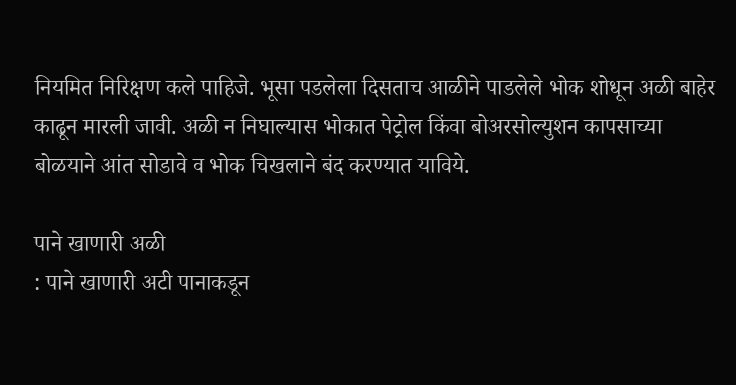नियमित निरिक्षण कले पाहिजे. भूसा पडलेला दिसताच आळीने पाडलेले भोक शोधून अळी बाहेर काढून मारली जावी. अळी न निघाल्यास भोकात पेट्रोल किंवा बोअरसोल्युशन कापसाच्या बोळयाने आंत सोडावे व भोक चिखलाने बंद करण्यात याविये.

पाने खाणारी अळी
: पाने खाणारी अटी पानाकडून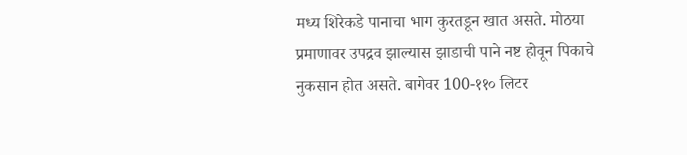मध्य शिरेकडे पानाचा भाग कुरतडून खात असते. मोठया प्रमाणावर उपद्रव झाल्यास झाडाची पाने नष्ट होवून पिकाचे नुकसान होत असते. बागेवर 100-११० लिटर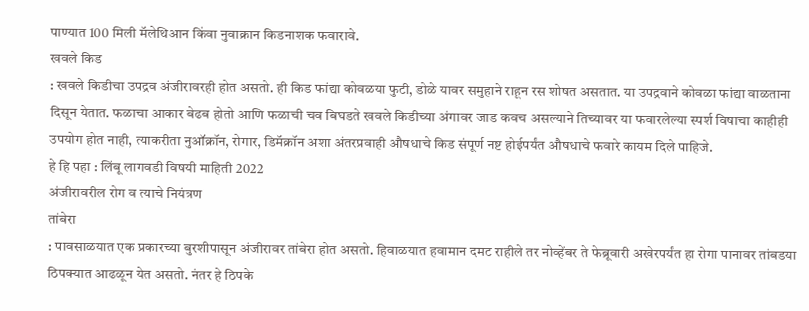पाण्यात 100 मिली मॅलेथिआन किंवा नुवाक्रान किडनाशक फवारावे.
खवले किड
: खवले किडीचा उपद्रव अंजीरावरही होत असतो. ही किड फांद्या कोवळया फुटी, डोळे यावर समुहाने राहून रस शोषत असतात. या उपद्रवाने कोवळा फांद्या वाळताना दिसून येतात. फळाचा आकार बेढब होतो आणि फळाची चव बिघडते खवले किडीच्या अंगावर जाड कवच असल्याने तिच्यावर या फवारलेल्या स्पर्श विषाचा काहीही उपयोग होत नाही, त्याकरीता नुऑक्रॉन, रोगार, डिमॅक्रॉन अशा अंतरप्रवाही औषधाचे किड संपूर्ण नष्ट होईपर्यंत औषधाचे फवारे कायम दिले पाहिजे.
हे हि पहा : लिंबू लागवडी विषयी माहिती 2022
अंजीरावरील रोग व त्याचे नियंत्रण
तांबेरा
: पावसाळयात एक प्रकारच्या बुरशीपासून अंजीरावर तांबेरा होत असतो. हिवाळयात हवामान दमट राहीले तर नोव्हेंबर ते फेब्रूवारी अखेरपर्यंत हा रोगा पानावर तांबडया ठिपक्यात आढळून येत असतो. नंतर हे ठिपके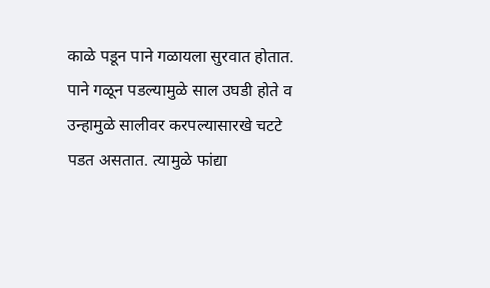काळे पडून पाने गळायला सुरवात होतात. पाने गळून पडल्यामुळे साल उघडी होते व उन्हामुळे सालीवर करपल्यासारखे चटटे पडत असतात. त्यामुळे फांद्या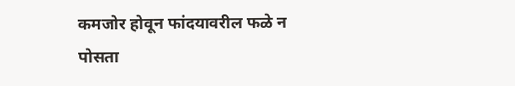कमजोर होवून फांदयावरील फळे न पोसता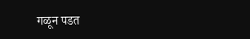गळून पडत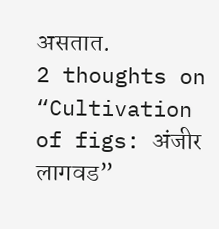असतात.
2 thoughts on “Cultivation of figs: अंजीर लागवड”